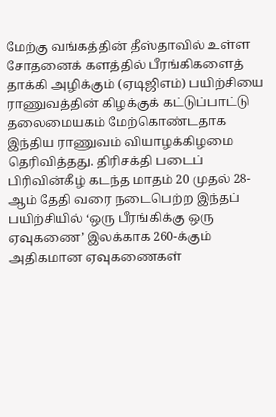மேற்கு வங்கத்தின் தீஸ்தாவில் உள்ள சோதனைக் களத்தில் பீரங்கிகளைத் தாக்கி அழிக்கும் (ஏடிஜிஎம்) பயிற்சியை ராணுவத்தின் கிழக்குக் கட்டுப்பாட்டு தலைமையகம் மேற்கொண்டதாக இந்திய ராணுவம் வியாழக்கிழமை தெரிவித்தது. திரிசக்தி படைப் பிரிவின்கீழ் கடந்த மாதம் 20 முதல் 28-ஆம் தேதி வரை நடைபெற்ற இந்தப் பயிற்சியில் ‘ஒரு பீரங்கிக்கு ஒரு ஏவுகணை’ இலக்காக 260-க்கும் அதிகமான ஏவுகணைகள்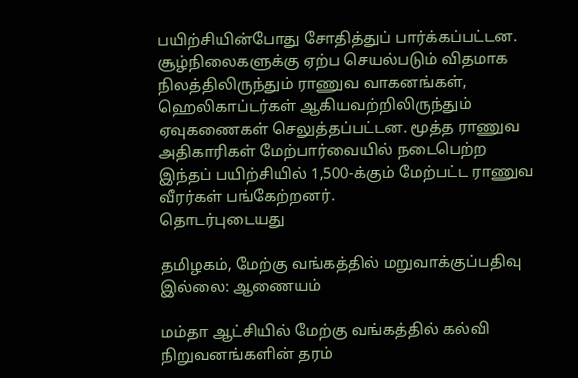பயிற்சியின்போது சோதித்துப் பார்க்கப்பட்டன. சூழ்நிலைகளுக்கு ஏற்ப செயல்படும் விதமாக நிலத்திலிருந்தும் ராணுவ வாகனங்கள், ஹெலிகாப்டர்கள் ஆகியவற்றிலிருந்தும் ஏவுகணைகள் செலுத்தப்பட்டன. மூத்த ராணுவ அதிகாரிகள் மேற்பார்வையில் நடைபெற்ற இந்தப் பயிற்சியில் 1,500-க்கும் மேற்பட்ட ராணுவ வீரர்கள் பங்கேற்றனர்.
தொடர்புடையது

தமிழகம், மேற்கு வங்கத்தில் மறுவாக்குப்பதிவு இல்லை: ஆணையம்

மம்தா ஆட்சியில் மேற்கு வங்கத்தில் கல்வி நிறுவனங்களின் தரம்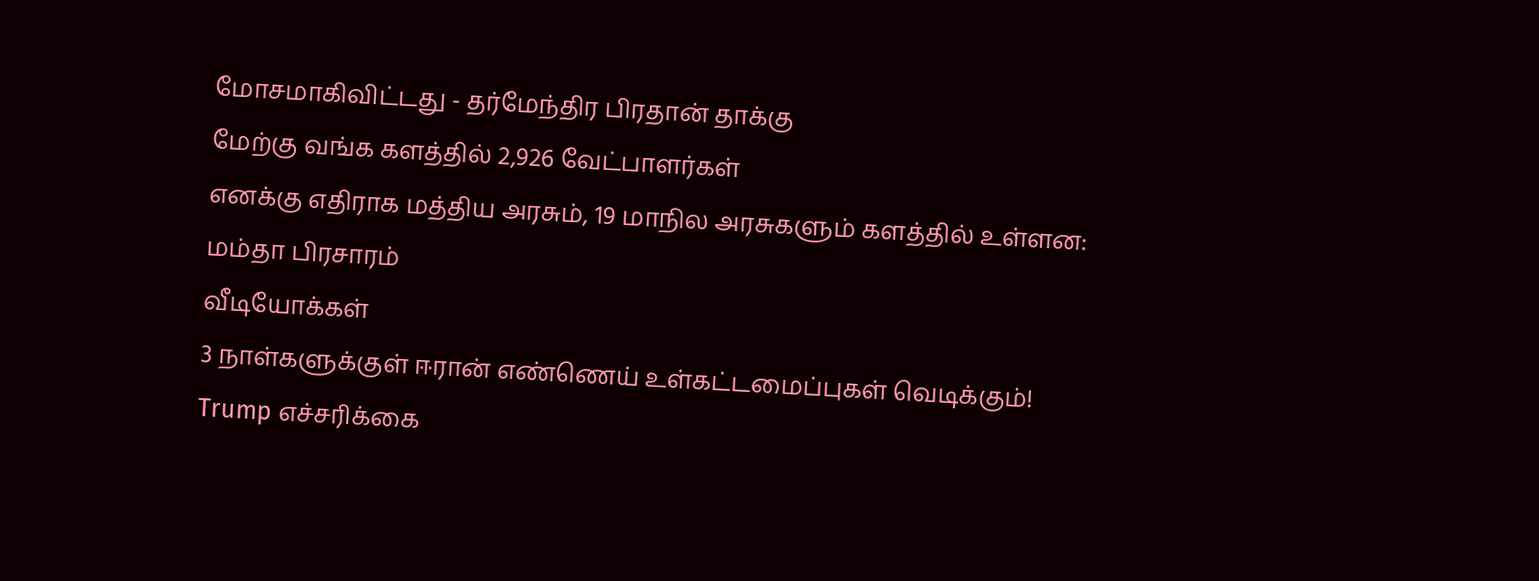மோசமாகிவிட்டது - தர்மேந்திர பிரதான் தாக்கு
மேற்கு வங்க களத்தில் 2,926 வேட்பாளர்கள்
எனக்கு எதிராக மத்திய அரசும், 19 மாநில அரசுகளும் களத்தில் உள்ளன: மம்தா பிரசாரம்
வீடியோக்கள்
3 நாள்களுக்குள் ஈரான் எண்ணெய் உள்கட்டமைப்புகள் வெடிக்கும்! Trump எச்சரிக்கை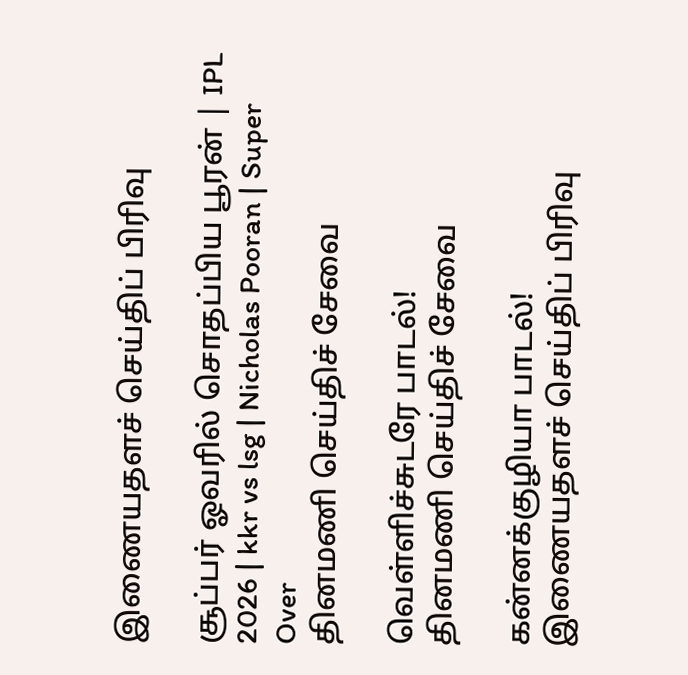இணையதளச் செய்திப் பிரிவு

சூப்பர் ஓவரில் சொதப்பிய பூரன் | IPL 2026 | kkr vs lsg | Nicholas Pooran | Super Over
தினமணி செய்திச் சேவை

வெள்ளிச்சுடரே பாடல்!
தினமணி செய்திச் சேவை

கன்னக்குழியா பாடல்!
இணையதளச் செய்திப் பிரிவு